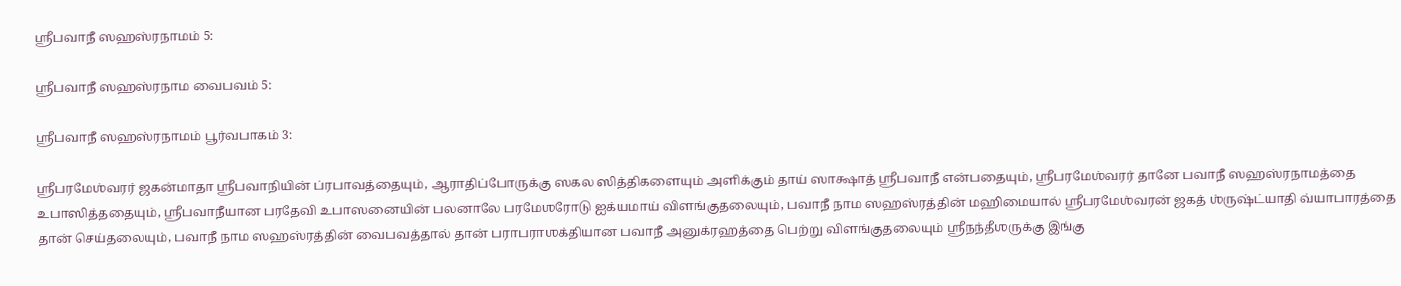ஶ்ரீபவாநீ ஸஹஸ்ரநாமம் 5:

ஶ்ரீபவாநீ ஸஹஸ்ரநாம வைபவம் 5:

ஶ்ரீபவாநீ ஸஹஸ்ரநாமம் பூர்வபாகம் 3:

ஶ்ரீபரமேஶ்வரர் ஜகன்மாதா ஶ்ரீபவாநியின் ப்ரபாவத்தையும், ஆராதிப்போருக்கு ஸகல ஸித்திகளையும் அளிக்கும் தாய் ஸாக்ஷாத் ஶ்ரீபவாநீ என்பதையும், ஶ்ரீபரமேஶ்வரர் தானே பவாநீ ஸஹஸ்ரநாமத்தை உபாஸித்ததையும், ஶ்ரீபவாநீயான பரதேவி உபாஸனையின் பலனாலே பரமேஶரோடு ஐக்யமாய் விளங்குதலையும், பவாநீ நாம ஸஹஸ்ரத்தின் மஹிமையால் ஶ்ரீபரமேஶ்வரன் ஜகத் ஶ்ருஷ்ட்யாதி வ்யாபாரத்தை தான் செய்தலையும், பவாநீ நாம ஸஹஸ்ரத்தின் வைபவத்தால் தான் பராபராஶக்தியான பவாநீ அனுக்ரஹத்தை பெற்று விளங்குதலையும் ஶ்ரீநந்தீஶருக்கு இங்கு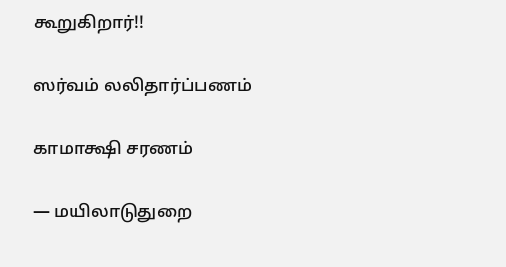கூறுகிறார்!!

ஸர்வம் லலிதார்ப்பணம்

காமாக்ஷி சரணம்

— மயிலாடுதுறை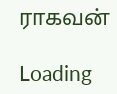ராகவன்

Loading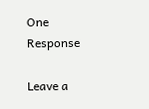One Response

Leave a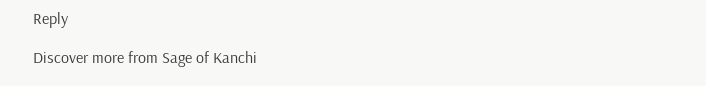Reply

Discover more from Sage of Kanchi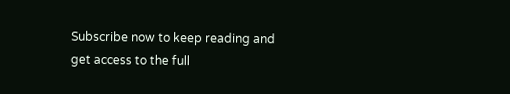Subscribe now to keep reading and get access to the full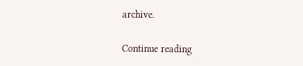archive.

Continue reading